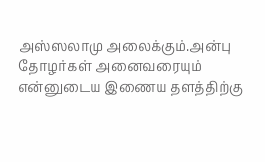அஸ்ஸலாமு அலைக்கும்.அன்பு தோழர்கள் அனைவரையும் என்னுடைய இணைய தளத்திற்கு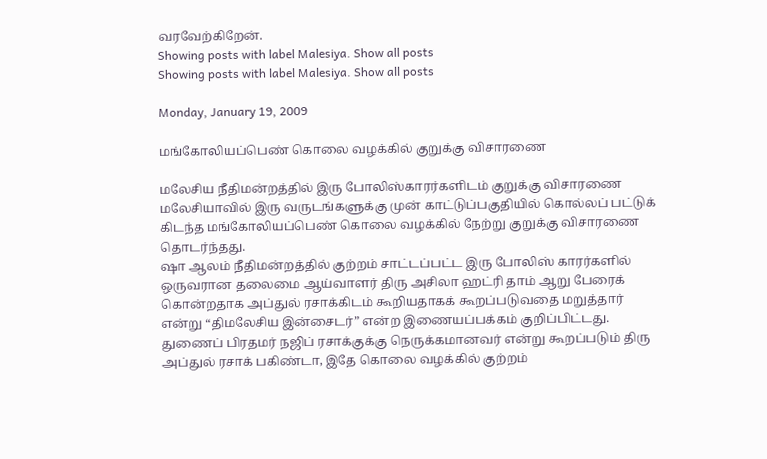வரவேற்கிறேன்.
Showing posts with label Malesiya. Show all posts
Showing posts with label Malesiya. Show all posts

Monday, January 19, 2009

மங்கோலியப்பெண் கொலை வழக்கில் குறுக்கு விசாரணை

மலேசிய நீதிமன்றத்தில் இரு போலிஸ்காரர்களிடம் குறுக்கு விசாரணை
மலேசியாவில் இரு வருடங்களுக்கு முன் காட்டுப்பகுதியில் கொல்லப் பட்டுக் கிடந்த மங்கோலியப்பெண் கொலை வழக்கில் நேற்று குறுக்கு விசாரணை தொடர்ந்தது.
ஷா ஆலம் நீதிமன்றத்தில் குற்றம் சாட்டப்பட்ட இரு போலிஸ் காரர்களில் ஒருவரான தலைமை ஆய்வாளர் திரு அசிலா ஹட்ரி தாம் ஆறு பேரைக் கொன்றதாக அப்துல் ரசாக்கிடம் கூறியதாகக் கூறப்படுவதை மறுத்தார் என்று “திமலேசிய இன்சைடர்” என்ற இணையப்பக்கம் குறிப்பிட்டது.
துணைப் பிரதமர் நஜிப் ரசாக்குக்கு நெருக்கமானவர் என்று கூறப்படும் திரு அப்துல் ரசாக் பகிண்டா, இதே கொலை வழக்கில் குற்றம்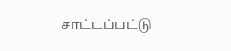சாட்டப்பட்டு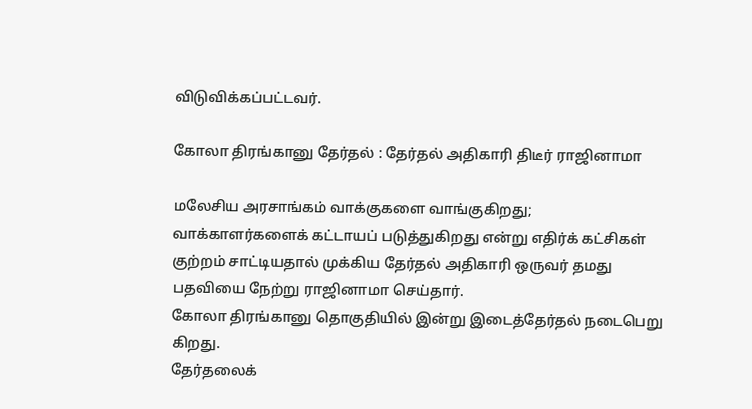விடுவிக்கப்பட்டவர்.

கோலா திரங்கானு தேர்தல் : தேர்தல் அதிகாரி திடீர் ராஜினாமா

மலேசிய அரசாங்கம் வாக்குகளை வாங்குகிறது; வாக்காளர்களைக் கட்டாயப் படுத்துகிறது என்று எதிர்க் கட்சிகள் குற்றம் சாட்டியதால் முக்கிய தேர்தல் அதிகாரி ஒருவர் தமது பதவியை நேற்று ராஜினாமா செய்தார்.
கோலா திரங்கானு தொகுதியில் இன்று இடைத்தேர்தல் நடைபெறு கிறது.
தேர்தலைக்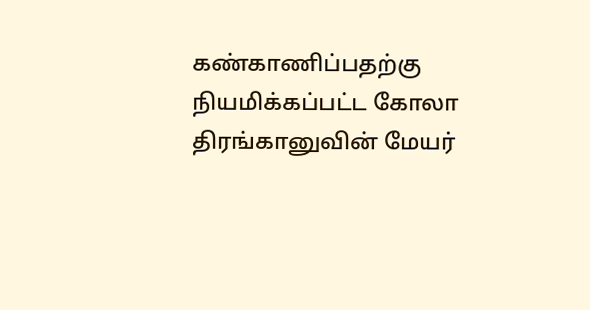கண்காணிப்பதற்கு நியமிக்கப்பட்ட கோலா திரங்கானுவின் மேயர்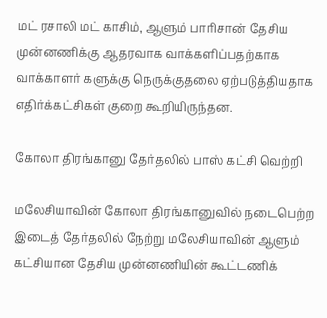மட் ரசாலி மட் காசிம், ஆளும் பாரிசான் தேசிய முன்னணிக்கு ஆதரவாக வாக்களிப்பதற்காக வாக்காளர் களுக்கு நெருக்குதலை ஏற்படுத்தியதாக எதிர்க்கட்சிகள் குறை கூறியிருந்தன.

கோலா திரங்கானு தேர்தலில் பாஸ் கட்சி வெற்றி

மலேசியாவின் கோலா திரங்கானுவில் நடைபெற்ற இடைத் தேர்தலில் நேற்று மலேசியாவின் ஆளும் கட்சியான தேசிய முன்னணியின் கூட்டணிக்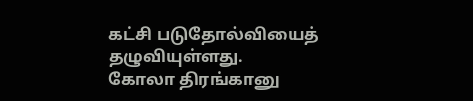கட்சி படுதோல்வியைத் தழுவியுள்ளது.
கோலா திரங்கானு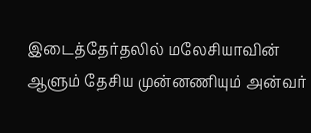இடைத்தேர்தலில் மலேசியாவின் ஆளும் தேசிய முன்னணியும் அன்வர்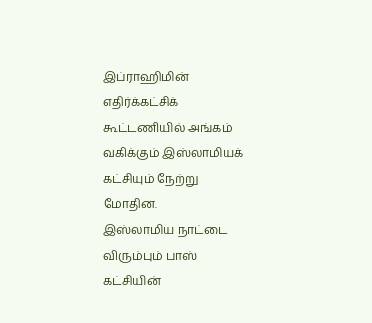இப்ராஹிமின் எதிர்க்கட்சிக் கூட்டணியில் அங்கம் வகிக்கும் இஸ்லாமியக் கட்சியும் நேற்று மோதின.
இஸ்லாமிய நாட்டை விரும்பும் பாஸ் கட்சியின்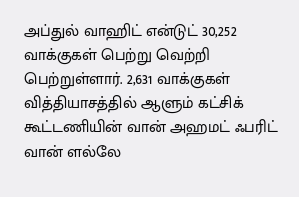அப்துல் வாஹிட் என்டுட் 30,252 வாக்குகள் பெற்று வெற்றி பெற்றுள்ளார். 2,631 வாக்குகள் வித்தியாசத்தில் ஆளும் கட்சிக் கூட்டணியின் வான் அஹமட் ஃபரிட் வான் ளல்லே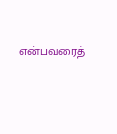என்பவரைத்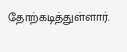தோற்கடித்துள்ளார்.